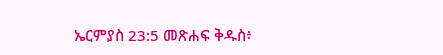ኤርምያስ 23:5 መጽሐፍ ቅዱስ፥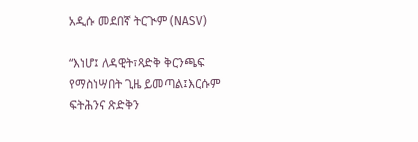አዲሱ መደበኛ ትርጒም (NASV)

“እነሆ፤ ለዳዊት፣ጻድቅ ቅርንጫፍ የማስነሣበት ጊዜ ይመጣል፤እርሱም ፍትሕንና ጽድቅን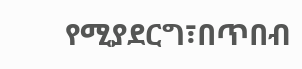የሚያደርግ፣በጥበብ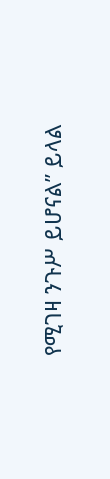የሚገዛ ንጉሥ ይሆናል” ይላል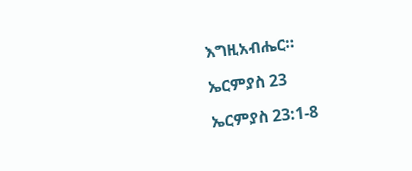እግዚአብሔር።

ኤርምያስ 23

ኤርምያስ 23:1-8